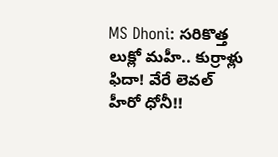MS Dhoni: సరికొత్త లుక్లో మహీ.. కుర్రాళ్లు ఫిదా! వేరే లెవల్ హీరో ధోనీ!!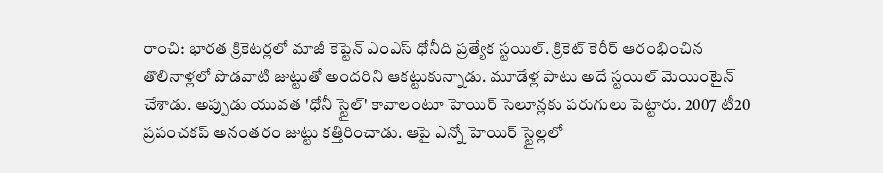రాంచి: భారత క్రికెటర్లలో మాజీ కెప్టెన్ ఎంఎస్ ధోనీది ప్రత్యేక స్టయిల్. క్రికెట్ కెరీర్ ఆరంభించిన తొలినాళ్లలో పొడవాటి జుట్టుతో అందరిని ఆకట్టుకున్నాడు. మూడేళ్ల పాటు అదే స్టయిల్ మెయింటైన్ చేశాడు. అప్పుడు యువత 'ధోనీ స్టైల్' కావాలంటూ హెయిర్ సెలూన్లకు పరుగులు పెట్టారు. 2007 టీ20 ప్రపంచకప్ అనంతరం జుట్టు కత్తిరించాడు. ఆపై ఎన్నో హెయిర్ స్టైల్లలో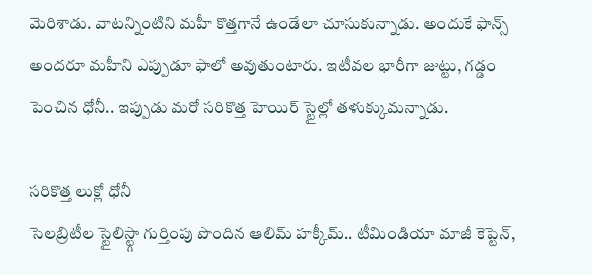మెరిశాడు. వాటన్నింటిని మహీ కొత్తగానే ఉండేలా చూసుకున్నాడు. అందుకే ఫాన్స్ అందరూ మహీని ఎప్పుడూ ఫాలో అవుతుంటారు. ఇటీవల భారీగా జుట్టు, గడ్డం పెంచిన ధోనీ.. ఇప్పుడు మరో సరికొత్త హెయిర్ స్టైల్లో తళుక్కుమన్నాడు.

సరికొత్త లుక్లో ధోనీ
సెలబ్రిటీల స్టైలిస్ట్గా గుర్తింపు పొందిన ఆలిమ్ హక్కీమ్.. టీమిండియా మాజీ కెప్టెన్,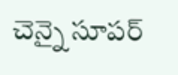చెన్నై సూపర్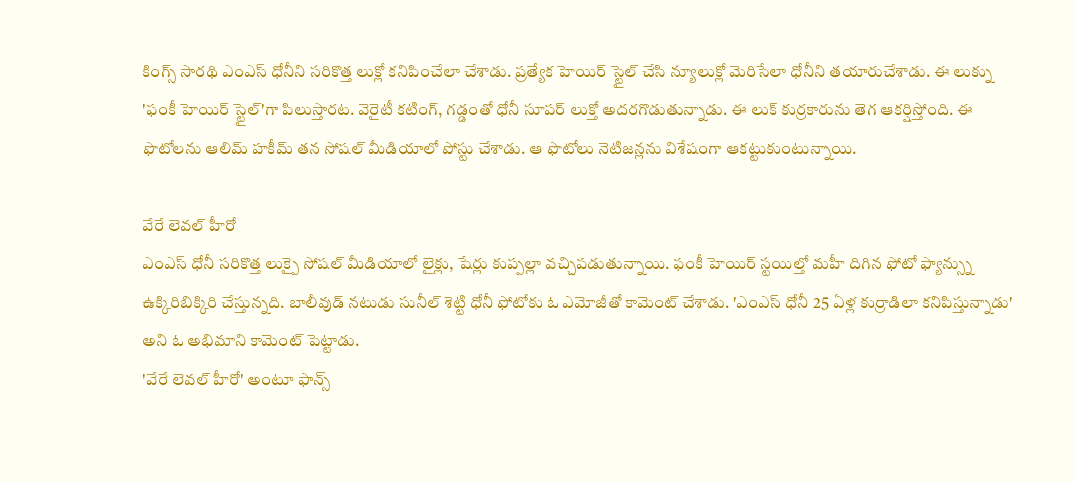కింగ్స్ సారథి ఎంఎస్ ధోనీని సరికొత్త లుక్లో కనిపించేలా చేశాడు. ప్రత్యేక హెయిర్ స్టైల్ చేసి న్యూలుక్లో మెరిసేలా ధోనీని తయారుచేశాడు. ఈ లుక్ను 'ఫంకీ హెయిర్ స్టైల్'గా పిలుస్తారట. వెరైటీ కటింగ్, గడ్డంతో ధోనీ సూపర్ లుక్తో అదరగొడుతున్నాడు. ఈ లుక్ కుర్రకారును తెగ ఆకర్షిస్తోంది. ఈ ఫొటోలను ఆలిమ్ హకీమ్ తన సోషల్ మీడియాలో పోస్టు చేశాడు. ఆ ఫొటోలు నెటిజన్లను విశేషంగా ఆకట్టుకుంటున్నాయి.

వేరే లెవల్ హీరో
ఎంఎస్ ధోనీ సరికొత్త లుక్పై సోషల్ మీడియాలో లైక్లు, షేర్లు కుప్పల్లా వచ్చిపడుతున్నాయి. ఫంకీ హెయిర్ స్టయిల్తో మహీ దిగిన ఫోటో ఫ్యాన్స్ను ఉక్కిరిబిక్కిరి చేస్తున్నది. బాలీవుడ్ నటుడు సునీల్ శెట్టి ధోనీ ఫోటోకు ఓ ఎమోజీతో కామెంట్ చేశాడు. 'ఎంఎస్ ధోనీ 25 ఏళ్ల కుర్రాడిలా కనిపిస్తున్నాడు' అని ఓ అభిమాని కామెంట్ పెట్టాడు.
'వేరే లెవల్ హీరో' అంటూ ఫాన్స్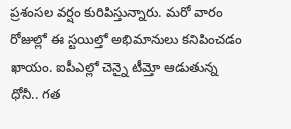ప్రశంసల వర్షం కురిపిస్తున్నారు. మరో వారం రోజుల్లో ఈ స్టయిల్తో అభిమానులు కనిపించడం ఖాయం. ఐపీఎల్లో చెన్నై టీమ్తో ఆడుతున్న ధోనీ.. గత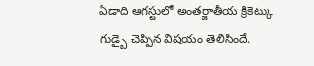ఏడాది ఆగస్టులో అంతర్జాతీయ క్రికెట్కు గుడ్బై చెప్పిన విషయం తెలిసిందే.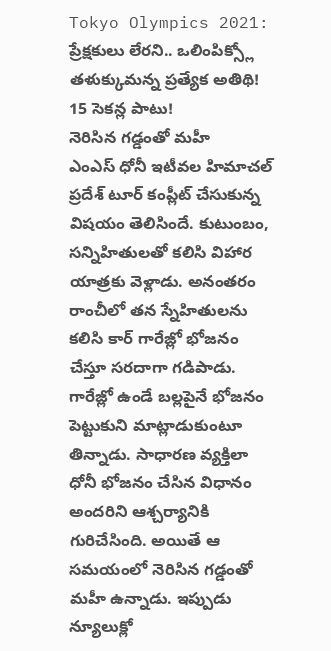Tokyo Olympics 2021: ప్రేక్షకులు లేరని.. ఒలింపిక్స్లో తళుక్కుమన్న ప్రత్యేక అతిథి! 15 సెకన్ల పాటు!
నెరిసిన గడ్డంతో మహీ
ఎంఎస్ ధోనీ ఇటీవల హిమాచల్ ప్రదేశ్ టూర్ కంప్లీట్ చేసుకున్న విషయం తెలిసిందే. కుటుంబం, సన్నిహితులతో కలిసి విహార యాత్రకు వెళ్లాడు. అనంతరం రాంచీలో తన స్నేహితులను కలిసి కార్ గారేజ్లో భోజనం చేస్తూ సరదాగా గడిపాడు. గారేజ్లో ఉండే బల్లపైనే భోజనం పెట్టుకుని మాట్లాడుకుంటూ తిన్నాడు. సాధారణ వ్యక్తిలా ధోనీ భోజనం చేసిన విధానం అందరిని ఆశ్చర్యానికి గురిచేసింది. అయితే ఆ సమయంలో నెరిసిన గడ్డంతో మహీ ఉన్నాడు. ఇప్పుడు న్యూలుక్లో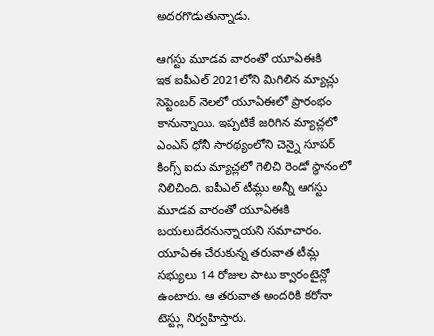అదరగొడుతున్నాడు.

ఆగస్టు మూడవ వారంతో యూఏఈకి
ఇక ఐపీఎల్ 2021లోని మిగిలిన మ్యాచ్లు సెప్టెంబర్ నెలలో యూఏఈలో ప్రారంభం కానున్నాయి. ఇప్పటికే జరిగిన మ్యాచ్లలో ఎంఎస్ ధోనీ సారథ్యంలోని చెన్నై సూపర్ కింగ్స్ ఐదు మ్యాచ్లలో గెలిచి రెండో స్థానంలో నిలిచింది. ఐపీఎల్ టీమ్లు అన్నీ ఆగస్టు మూడవ వారంతో యూఏఈకి బయలుదేరనున్నాయని సమాచారం. యూఏఈ చేరుకున్న తరువాత టీమ్ల సభ్యులు 14 రోజుల పాటు క్వారంటైన్లో ఉంటారు. ఆ తరువాత అందరికి కరోనా టెస్ట్లు నిర్వహిస్తారు.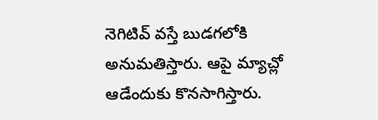నెగిటివ్ వస్తే బుడగలోకి అనుమతిస్తారు. ఆపై మ్యాచ్లో ఆడేందుకు కొనసాగిస్తారు.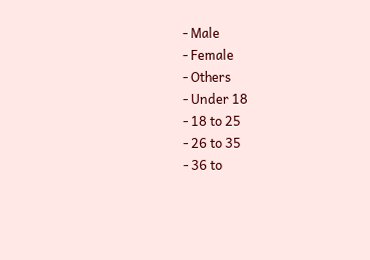- Male
- Female
- Others
- Under 18
- 18 to 25
- 26 to 35
- 36 to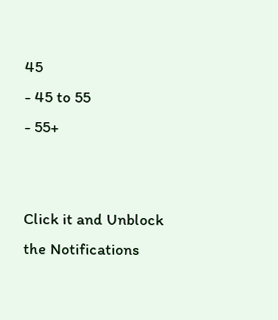45
- 45 to 55
- 55+


Click it and Unblock the Notifications